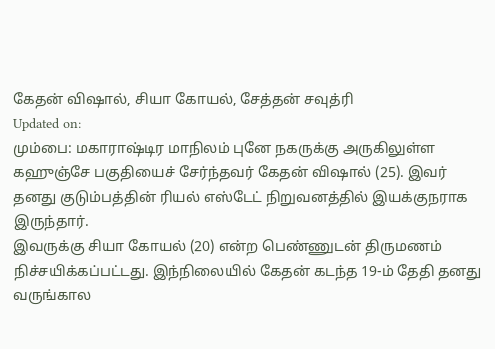கேதன் விஷால், சியா கோயல், சேத்தன் சவுத்ரி
Updated on:
மும்பை: மகாராஷ்டிர மாநிலம் புனே நகருக்கு அருகிலுள்ள கஹுஞ்சே பகுதியைச் சேர்ந்தவர் கேதன் விஷால் (25). இவர் தனது குடும்பத்தின் ரியல் எஸ்டேட் நிறுவனத்தில் இயக்குநராக இருந்தார்.
இவருக்கு சியா கோயல் (20) என்ற பெண்ணுடன் திருமணம் நிச்சயிக்கப்பட்டது. இந்நிலையில் கேதன் கடந்த 19-ம் தேதி தனது வருங்கால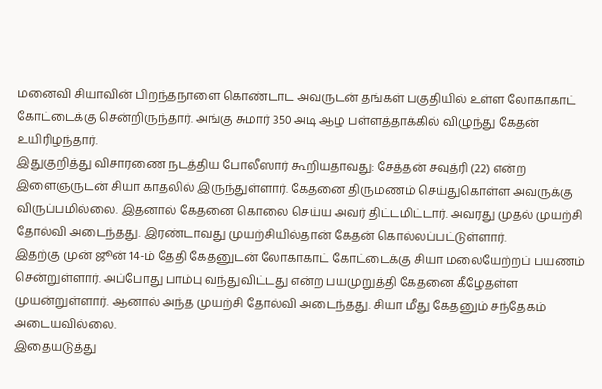மனைவி சியாவின் பிறந்தநாளை கொண்டாட அவருடன் தங்கள் பகுதியில் உள்ள லோகாகாட் கோட்டைக்கு சென்றிருந்தார். அங்கு சுமார் 350 அடி ஆழ பள்ளத்தாக்கில் விழுந்து கேதன் உயிரிழந்தார்.
இதுகுறித்து விசாரணை நடத்திய போலீஸார் கூறியதாவது: சேத்தன் சவுத்ரி (22) என்ற இளைஞருடன் சியா காதலில் இருந்துள்ளார். கேதனை திருமணம் செய்துகொள்ள அவருக்கு விருப்பமில்லை. இதனால் கேதனை கொலை செய்ய அவர் திட்டமிட்டார். அவரது முதல் முயற்சி தோல்வி அடைந்தது. இரண்டாவது முயற்சியில்தான் கேதன் கொல்லப்பட்டுள்ளார்.
இதற்கு முன் ஜூன் 14-ம் தேதி கேதனுடன் லோகாகாட் கோட்டைக்கு சியா மலையேற்றப் பயணம் சென்றுள்ளார். அப்போது பாம்பு வந்துவிட்டது என்ற பயமுறுத்தி கேதனை கீழேதள்ள முயன்றுள்ளார். ஆனால் அந்த முயற்சி தோல்வி அடைந்தது. சியா மீது கேதனும் சந்தேகம் அடையவில்லை.
இதையடுத்து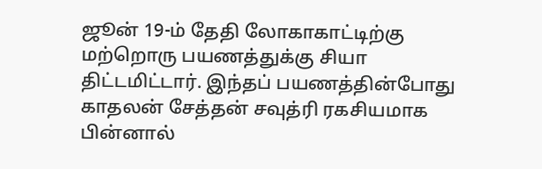ஜூன் 19-ம் தேதி லோகாகாட்டிற்கு மற்றொரு பயணத்துக்கு சியா திட்டமிட்டார். இந்தப் பயணத்தின்போது காதலன் சேத்தன் சவுத்ரி ரகசியமாக பின்னால்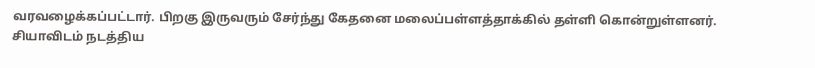வரவழைக்கப்பட்டார். பிறகு இருவரும் சேர்ந்து கேதனை மலைப்பள்ளத்தாக்கில் தள்ளி கொன்றுள்ளனர்.
சியாவிடம் நடத்திய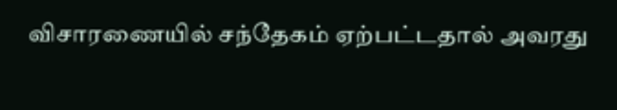விசாரணையில் சந்தேகம் ஏற்பட்டதால் அவரது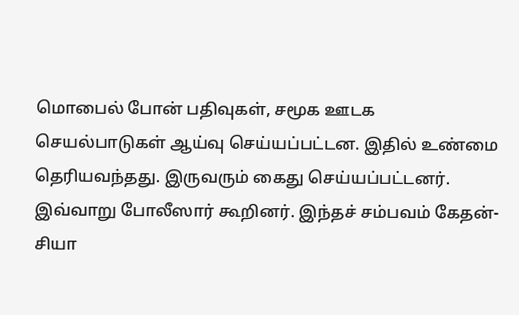மொபைல் போன் பதிவுகள், சமூக ஊடக செயல்பாடுகள் ஆய்வு செய்யப்பட்டன. இதில் உண்மை தெரியவந்தது. இருவரும் கைது செய்யப்பட்டனர். இவ்வாறு போலீஸார் கூறினர். இந்தச் சம்பவம் கேதன்- சியா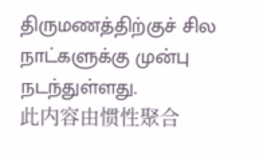திருமணத்திற்குச் சில நாட்களுக்கு முன்பு நடந்துள்ளது.
此内容由惯性聚合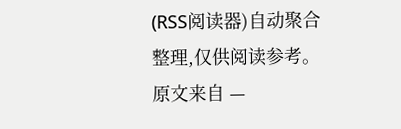(RSS阅读器)自动聚合整理,仅供阅读参考。 原文来自 —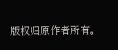版权归原作者所有。